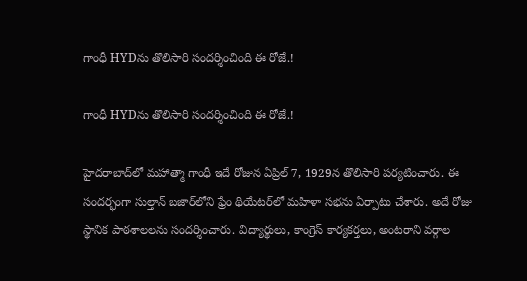గాంధీ HYDను తొలిసారి సందర్శించింది ఈ రోజే.!

గాంధీ HYDను తొలిసారి సందర్శించింది ఈ రోజే.!

హైదరాబాద్‌లో మహాత్మా గాంధీ ఇదే రోజున ఏప్రిల్ 7, 1929న తొలిసారి పర్యటించారు. ఈ సందర్భంగా సుల్తాన్ బజార్‌లోని ఫ్రేం థియేటర్‌లో మహిళా సభను ఏర్పాటు చేశారు. అదే రోజు స్థానిక పాఠశాలలను సందర్శించారు. విద్యార్థులు, కాంగ్రెస్ కార్యకర్తలు, అంటరాని వర్గాల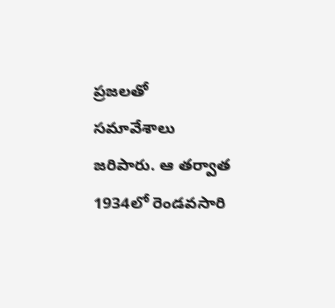ప్రజలతో సమావేశాలు జరిపారు. ఆ తర్వాత 1934లో రెండవసారి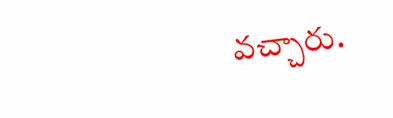వచ్చారు.